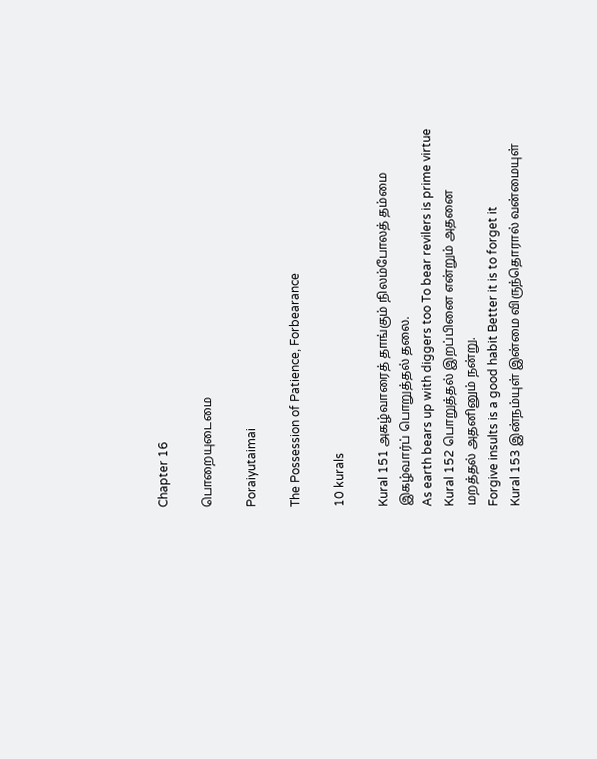Chapter 16

பொறையுடைமை

Poraiyutaimai

The Possession of Patience, Forbearance

10 kurals

Kural 151 அகழ்வாரைத் தாங்கும் நிலம்போலத் தம்மை
இகழ்வார்ப் பொறுத்தல் தலை.
As earth bears up with diggers too To bear revilers is prime virtue
Kural 152 பொறுத்தல் இறப்பினை என்றும் அதனை
மறத்தல் அதனினும் நன்று.
Forgive insults is a good habit Better it is to forget it
Kural 153 இன்நம்யுள் இன்மை விருந்தொரால் வன்மையுள்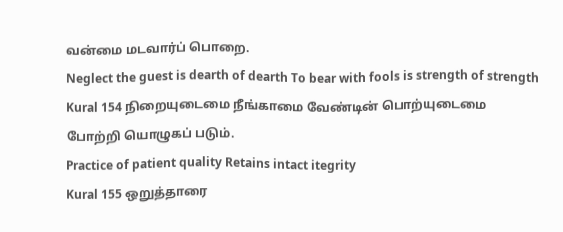வன்மை மடவார்ப் பொறை.
Neglect the guest is dearth of dearth To bear with fools is strength of strength
Kural 154 நிறையுடைமை நீங்காமை வேண்டின் பொற்யுடைமை
போற்றி யொழுகப் படும்.
Practice of patient quality Retains intact itegrity
Kural 155 ஒறுத்தாரை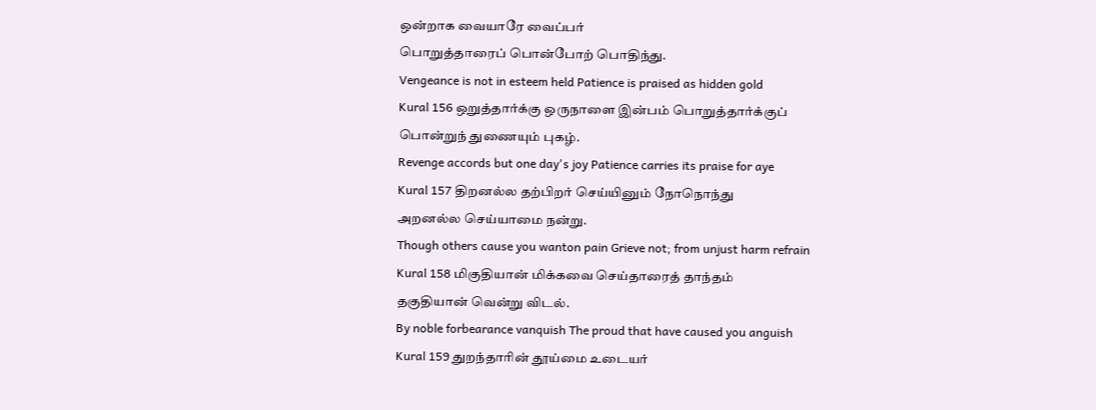ஒன்றாக வையாரே வைப்பர்
பொறுத்தாரைப் பொன்போற் பொதிந்து.
Vengeance is not in esteem held Patience is praised as hidden gold
Kural 156 ஒறுத்தார்க்கு ஒருநாளை இன்பம் பொறுத்தார்க்குப்
பொன்றுந் துணையும் புகழ்.
Revenge accords but one day's joy Patience carries its praise for aye
Kural 157 திறனல்ல தற்பிறர் செய்யினும் நோநொந்து
அறனல்ல செய்யாமை நன்று.
Though others cause you wanton pain Grieve not; from unjust harm refrain
Kural 158 மிகுதியான் மிக்கவை செய்தாரைத் தாந்தம்
தகுதியான் வென்று விடல்.
By noble forbearance vanquish The proud that have caused you anguish
Kural 159 துறந்தாரின் தூய்மை உடையர்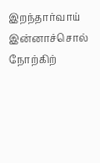இறந்தார்வாய்
இன்னாச்சொல் நோற்கிற்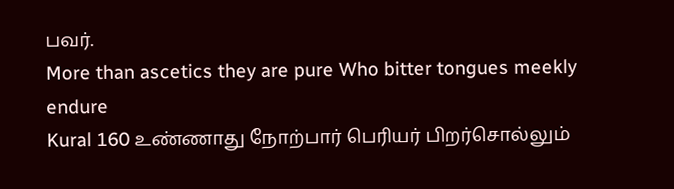பவர்.
More than ascetics they are pure Who bitter tongues meekly endure
Kural 160 உண்ணாது நோற்பார் பெரியர் பிறர்சொல்லும்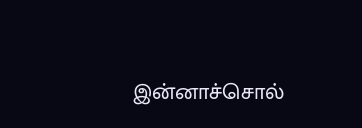இன்னாச்சொல்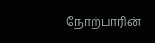நோற்பாரின்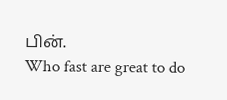பின்.
Who fast are great to do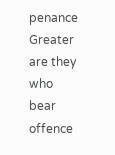penance Greater are they who bear offence